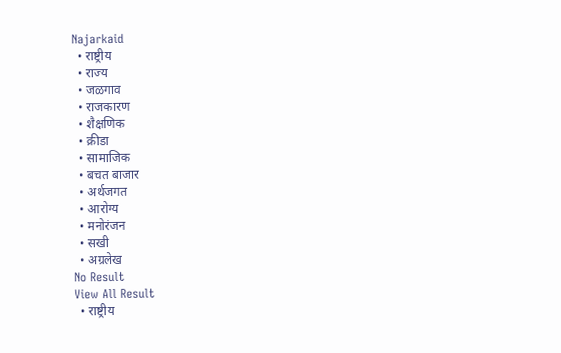Najarkaid
  • राष्ट्रीय
  • राज्य
  • जळगाव
  • राजकारण
  • शैक्षणिक
  • क्रीडा
  • सामाजिक
  • बचत बाजार
  • अर्थजगत
  • आरोग्य
  • मनोरंजन
  • सखी
  • अग्रलेख
No Result
View All Result
  • राष्ट्रीय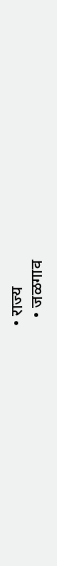• राज्य
  • जळगाव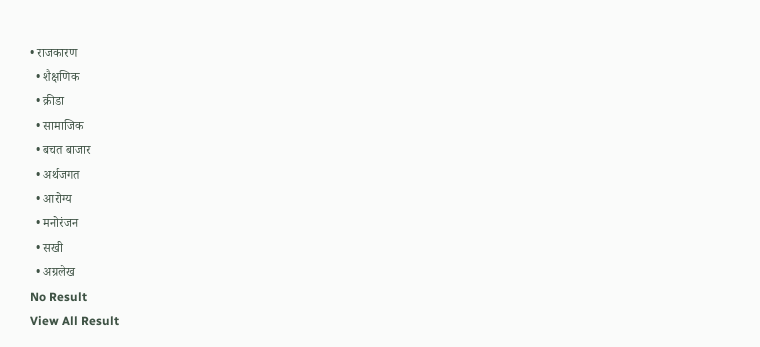• राजकारण
  • शैक्षणिक
  • क्रीडा
  • सामाजिक
  • बचत बाजार
  • अर्थजगत
  • आरोग्य
  • मनोरंजन
  • सखी
  • अग्रलेख
No Result
View All Result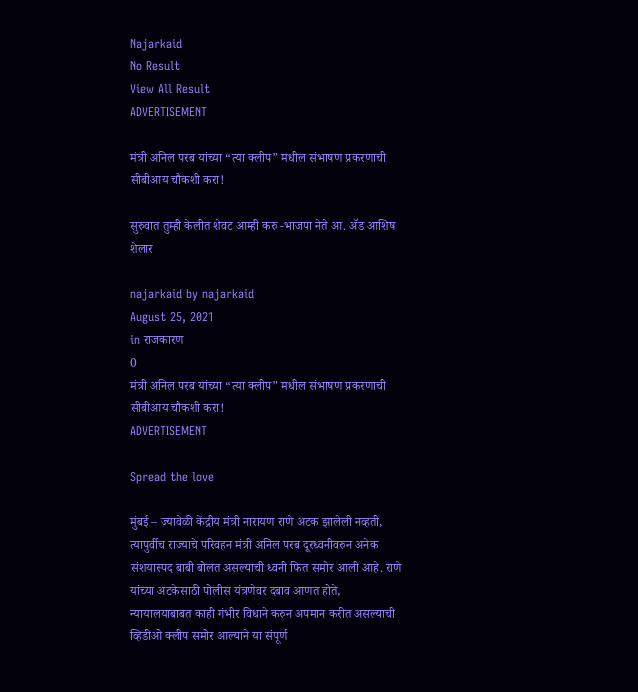Najarkaid
No Result
View All Result
ADVERTISEMENT

मंत्री अनिल परब यांच्या “त्या क्लीप” मधील संभाषण प्रकरणाची सीबीआय चौकशी करा!

सुरुवात तुम्ही केलीत शेवट आम्ही करु -भाजपा नेते आ. ॲड आशिष शेलार

najarkaid by najarkaid
August 25, 2021
in राजकारण
0
मंत्री अनिल परब यांच्या “त्या क्लीप” मधील संभाषण प्रकरणाची सीबीआय चौकशी करा!
ADVERTISEMENT

Spread the love

मुंबई – ज्यावेळी केंद्रीय मंत्री नारायण राणे अटक झालेली नव्हती, त्यापुर्वीच राज्याचे परिवहन मंत्री अनिल परब दूरध्वनीवरुन अनेक संशयास्पद बाबी बोलत असल्याची ध्वनी फित समोर आली आहे. राणे यांच्या अटकेसाठी पोलीस यंत्रणेवर दबाव आणत होते, न्यायालयाबाबत काही गंभीर विधाने करुन अपमान करीत असल्याची व्हिडीओ क्लीप समोर आल्याने या संपूर्ण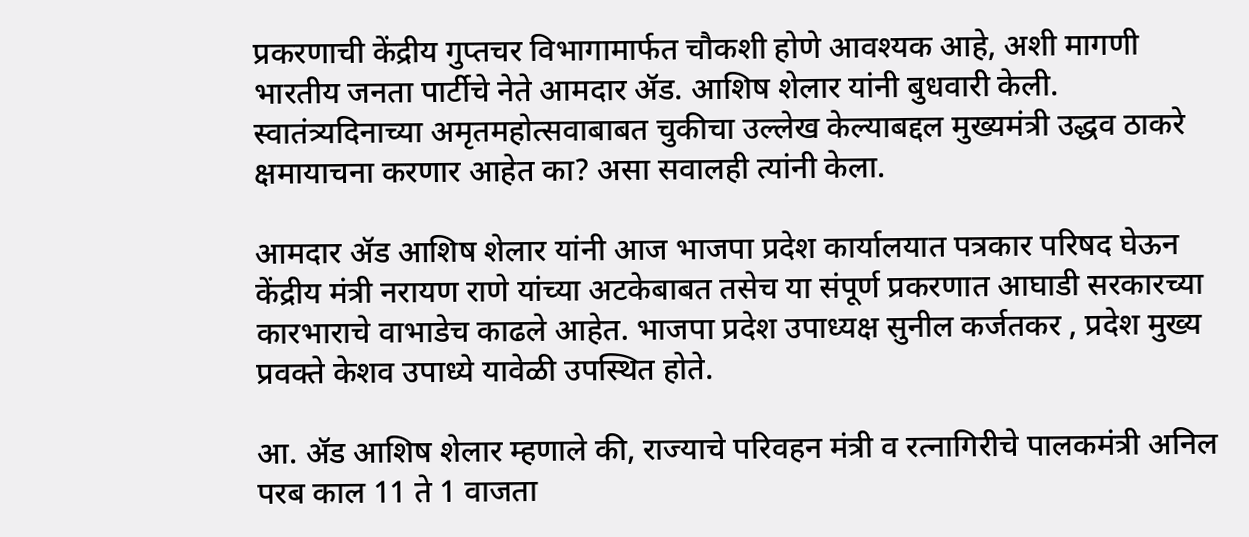प्रकरणाची केंद्रीय गुप्तचर विभागामार्फत चौकशी होणे आवश्यक आहे, अशी मागणी भारतीय जनता पार्टीचे नेते आमदार ॲड. आशिष शेलार यांनी बुधवारी केली. स्वातंत्र्यदिनाच्या अमृतमहोत्सवाबाबत चुकीचा उल्लेख केल्याबद्दल मुख्यमंत्री उद्धव ठाकरे क्षमायाचना करणार आहेत का? असा सवालही त्यांनी केला.

आमदार ॲड आशिष शेलार यांनी आज भाजपा प्रदेश कार्यालयात पत्रकार परिषद घेऊन केंद्रीय मंत्री नरायण राणे यांच्या अटकेबाबत तसेच या संपूर्ण प्रकरणात आघाडी सरकारच्या कारभाराचे वाभाडेच काढले आहेत. भाजपा प्रदेश उपाध्यक्ष सुनील कर्जतकर , प्रदेश मुख्य प्रवक्ते केशव उपाध्ये यावेळी उपस्थित होते.

आ. ॲड आशिष शेलार म्हणाले की, राज्याचे परिवहन मंत्री व रत्नागिरीचे पालकमंत्री अनिल परब काल 11 ते 1 वाजता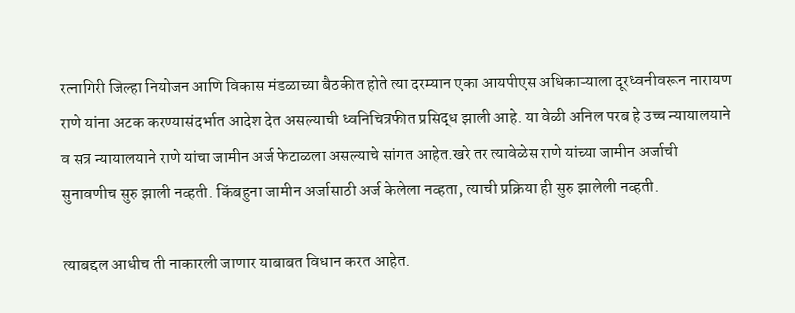रत्नागिरी जिल्हा नियोजन आणि विकास मंडळाच्या बैठकीत होते त्या दरम्यान एका आयपीएस अधिकाऱ्याला दूरध्वनीवरून नारायण राणे यांना अटक करण्यासंदर्भात आदेश देत असल्याची ध्वनिचित्रफीत प्रसिद्ध झाली आहे. या वेळी अनिल परब हे उच्च न्यायालयाने व सत्र न्यायालयाने राणे यांचा जामीन अर्ज फेटाळला असल्याचे सांगत आहेत.खरे तर त्यावेळेस राणे यांच्या जामीन अर्जाची सुनावणीच सुरु झाली नव्हती. किंबहुना जामीन अर्जासाठी अर्ज केलेला नव्हता, त्याची प्रक्रिया ही सुरु झालेली नव्हती.

त्याबद्दल आधीच ती नाकारली जाणार याबाबत विधान करत आहेत.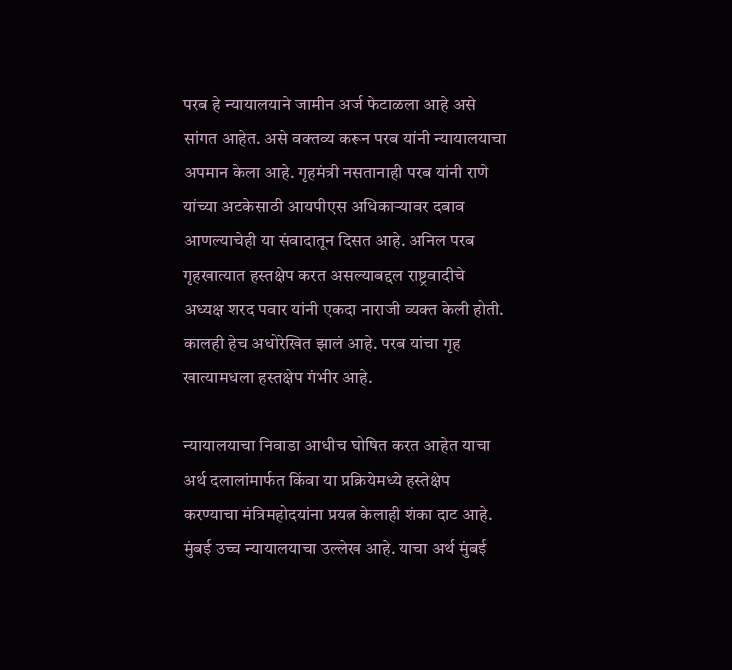परब हे न्यायालयाने जामीन अर्ज फेटाळला आहे असे सांगत आहेत. असे वक्तव्य करून परब यांनी न्यायालयाचा अपमान केला आहे. गृहमंत्री नसतानाही परब यांनी राणे यांच्या अटकेसाठी आयपीएस अधिकाऱ्यावर दबाव आणल्याचेही या संवादातून दिसत आहे. अनिल परब गृहखात्यात हस्तक्षेप करत असल्याबद्दल राष्ट्रवादीचे अध्यक्ष शरद पवार यांनी एकदा नाराजी व्यक्त केली होती. कालही हेच अधोरेखित झालं आहे. परब यांचा गृह खात्यामधला हस्तक्षेप गंभीर आहे.

न्यायालयाचा निवाडा आधीच घोषित करत आहेत याचा अर्थ दलालांमार्फत किंवा या प्रक्रियेमध्ये हस्तेक्षेप करण्याचा मंत्रिमहोदयांना प्रयत्न केलाही शंका दाट आहे. मुंबई उच्च न्यायालयाचा उल्लेख आहे. याचा अर्थ मुंबई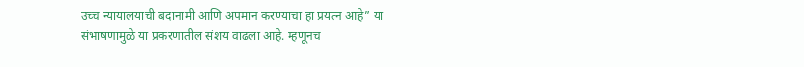उच्च न्यायालयाची बदानामी आणि अपमान करण्याचा हा प्रयत्न आहे” या संभाषणामुळे या प्रकरणातील संशय वाढला आहे. म्हणूनच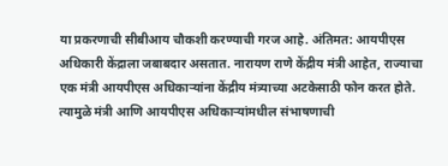या प्रकरणाची सीबीआय चौकशी करण्याची गरज आहे. अंतिमत: आयपीएस अधिकारी केंद्राला जबाबदार असतात. नारायण राणे केंद्रीय मंत्री आहेत, राज्याचा एक मंत्री आयपीएस अधिकाऱ्यांना केंद्रीय मंत्र्याच्या अटकेसाठी फोन करत होते. त्यामुळे मंत्री आणि आयपीएस अधिकाऱ्यांमधील संभाषणाची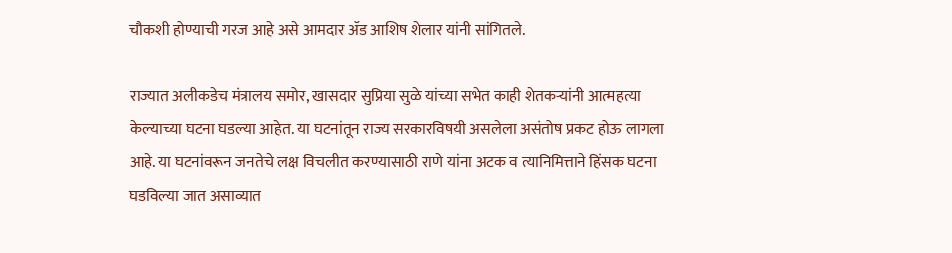चौकशी होण्याची गरज आहे असे आमदार ॲड आशिष शेलार यांनी सांगितले.

राज्यात अलीकडेच मंत्रालय समोर, खासदार सुप्रिया सुळे यांच्या सभेत काही शेतकऱ्यांनी आत्महत्या केल्याच्या घटना घडल्या आहेत. या घटनांतून राज्य सरकारविषयी असलेला असंतोष प्रकट होऊ लागला आहे. या घटनांवरून जनतेचे लक्ष विचलीत करण्यासाठी राणे यांना अटक व त्यानिमित्ताने हिंसक घटना घडविल्या जात असाव्यात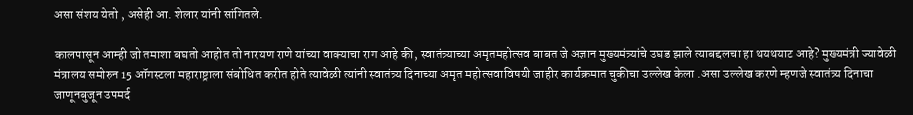असा संशय येतो , असेही आ. शेलार यांनी सांगितले.

कालपासून आम्ही जो तमाशा बघतो आहोत तो नारयण राणे यांच्या वाक्याचा राग आहे की, स्वातंत्र्याच्या अमृतमहोत्सव बाबत जे अज्ञान मुख्यमंत्र्यांचे उघड झाले त्याबद्दलचा हा थयथयाट आहे? मुख्यमंत्री ज्यावेळी मंत्रालय समोरुन 15 ऑगस्टला महाराष्ट्राला संबोधित करीत होते त्यावेळी त्यांनी स्वातंत्र्य दिनाच्या अमृत महोत्सवाविषयी जाहीर कार्यक्रमात चुकीचा उल्लेख केला .असा उल्लेख करणे म्हणजे स्वातंत्र्य दिनाचा जाणूनबुजून उपमर्द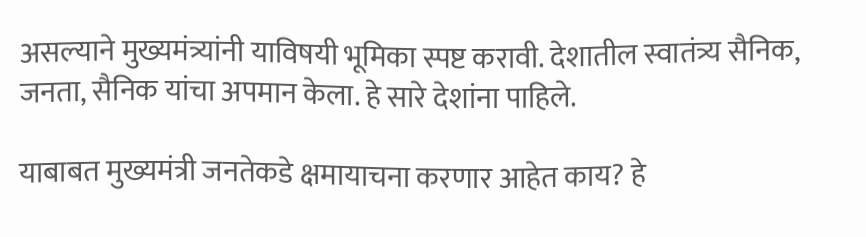असल्याने मुख्यमंत्र्यांनी याविषयी भूमिका स्पष्ट करावी. देशातील स्वातंत्र्य सैनिक, जनता, सैनिक यांचा अपमान केला. हे सारे देशांना पाहिले.

याबाबत मुख्यमंत्री जनतेकडे क्षमायाचना करणार आहेत काय? हे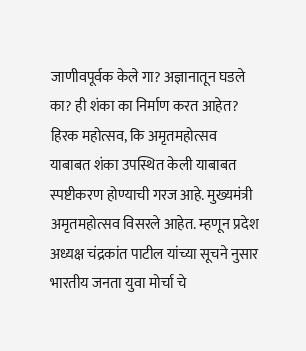जाणीवपूर्वक केले गा? अज्ञानातून घडले का? ही शंका का निर्माण करत आहेत? हिरक महोत्सव, कि अमृतमहोत्सव याबाबत शंका उपस्थित केली याबाबत स्पष्टीकरण होण्याची गरज आहे. मुख्यमंत्री अमृतमहोत्सव विसरले आहेत. म्हणून प्रदेश अध्यक्ष चंद्रकांत पाटील यांच्या सूचने नुसार भारतीय जनता युवा मोर्चा चे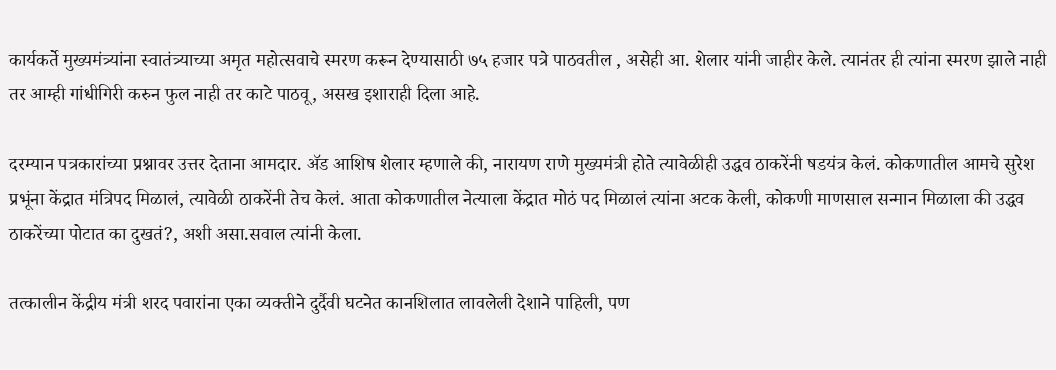कार्यकर्ते मुख्यमंत्र्यांना स्वातंत्र्याच्या अमृत महोत्सवाचे स्मरण करून देण्यासाठी ७५ हजार पत्रे पाठवतील , असेही आ. शेलार यांनी जाहीर केले. त्यानंतर ही त्यांना स्मरण झाले नाही तर आम्ही गांधीगिरी करुन फुल नाही तर काटे पाठवू, असख इशाराही दिला आहे.

दरम्यान पत्रकारांच्या प्रश्नावर उत्तर देताना आमदार. ॲड आशिष शेलार म्हणाले की, नारायण राणे मुख्यमंत्री होते त्यावेळीही उद्धव ठाकरेंनी षडयंत्र केलं. कोकणातील आमचे सुरेश प्रभूंना केंद्रात मंत्रिपद मिळालं, त्यावेळी ठाकरेंनी तेच केलं. आता कोकणातील नेत्याला केंद्रात मोठं पद मिळालं त्यांना अटक केली, कोकणी माणसाल सन्मान मिळाला की उद्धव ठाकरेंच्या पोटात का दुखतं?, अशी असा.सवाल त्यांनी केला.

तत्कालीन केंद्रीय मंत्री शरद पवारांना एका व्यक्तीने दुर्दैवी घटनेत कानशिलात लावलेली देशाने पाहिली, पण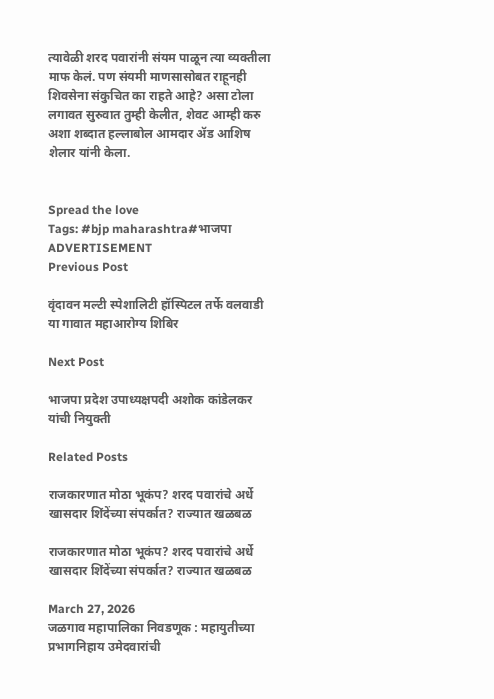त्यावेळी शरद पवारांनी संयम पाळून त्या व्यक्तीला माफ केलं. पण संयमी माणसासोबत राहूनही शिवसेना संकुचित का राहते आहे? असा टोला लगावत सुरुवात तुम्ही केलीत, शेवट आम्ही करु अशा शब्दात हल्लाबोल आमदार ॲड आशिष शेलार यांनी केला.


Spread the love
Tags: #bjp maharashtra#भाजपा
ADVERTISEMENT
Previous Post

वृंदावन मल्टी स्पेशालिटी हॉस्पिटल तर्फे वलवाडी या गावात महाआरोग्य शिबिर

Next Post

भाजपा प्रदेश उपाध्यक्षपदी अशोक कांडेलकर यांची नियुक्ती

Related Posts

राजकारणात मोठा भूकंप? शरद पवारांचे अर्धे खासदार शिंदेंच्या संपर्कात? राज्यात खळबळ

राजकारणात मोठा भूकंप? शरद पवारांचे अर्धे खासदार शिंदेंच्या संपर्कात? राज्यात खळबळ

March 27, 2026
जळगाव महापालिका निवडणूक : महायुतीच्या प्रभागनिहाय उमेदवारांची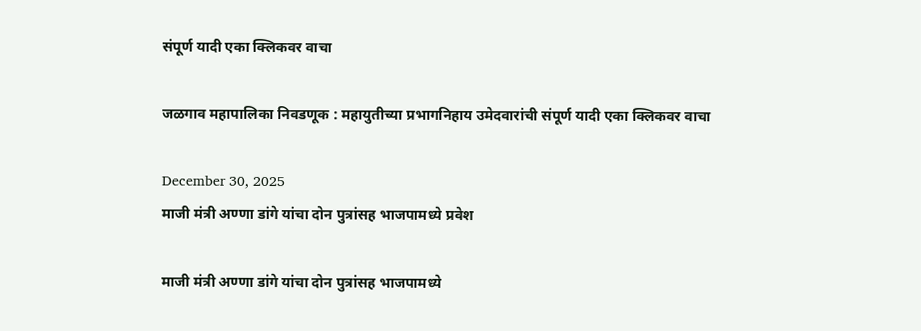संपूर्ण यादी एका क्लिकवर वाचा

जळगाव महापालिका निवडणूक : महायुतीच्या प्रभागनिहाय उमेदवारांची संपूर्ण यादी एका क्लिकवर वाचा

December 30, 2025
माजी मंत्री अण्णा डांगे यांचा दोन पुत्रांसह भाजपामध्ये प्रवेश

माजी मंत्री अण्णा डांगे यांचा दोन पुत्रांसह भाजपामध्ये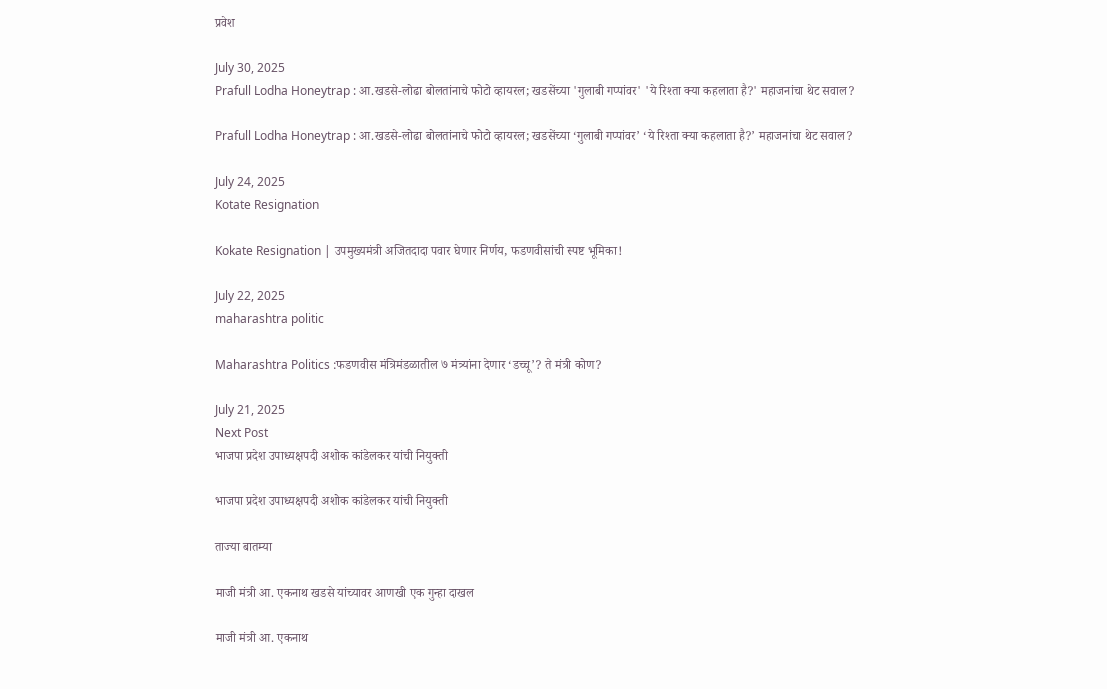प्रवेश

July 30, 2025
Prafull Lodha Honeytrap : आ.खडसे-लोढा बोलतांनाचे फोटो व्हायरल; खडसेंच्या 'गुलाबी गप्पांवर' 'ये रिश्ता क्या कहलाता है?' महाजनांचा थेट सवाल?

Prafull Lodha Honeytrap : आ.खडसे-लोढा बोलतांनाचे फोटो व्हायरल; खडसेंच्या ‘गुलाबी गप्पांवर’ ‘ये रिश्ता क्या कहलाता है?’ महाजनांचा थेट सवाल?

July 24, 2025
Kotate Resignation

Kokate Resignation | उपमुख्यमंत्री अजितदादा पवार घेणार निर्णय, फडणवीसांची स्पष्ट भूमिका!

July 22, 2025
maharashtra politic

Maharashtra Politics :फडणवीस मंत्रिमंडळातील ७ मंत्र्यांना देणार ‘डच्चू’? ते मंत्री कोण?

July 21, 2025
Next Post
भाजपा प्रदेश उपाध्यक्षपदी अशोक कांडेलकर यांची नियुक्ती

भाजपा प्रदेश उपाध्यक्षपदी अशोक कांडेलकर यांची नियुक्ती

ताज्या बातम्या

माजी मंत्री आ. एकनाथ खडसे यांच्यावर आणखी एक गुन्हा दाखल

माजी मंत्री आ. एकनाथ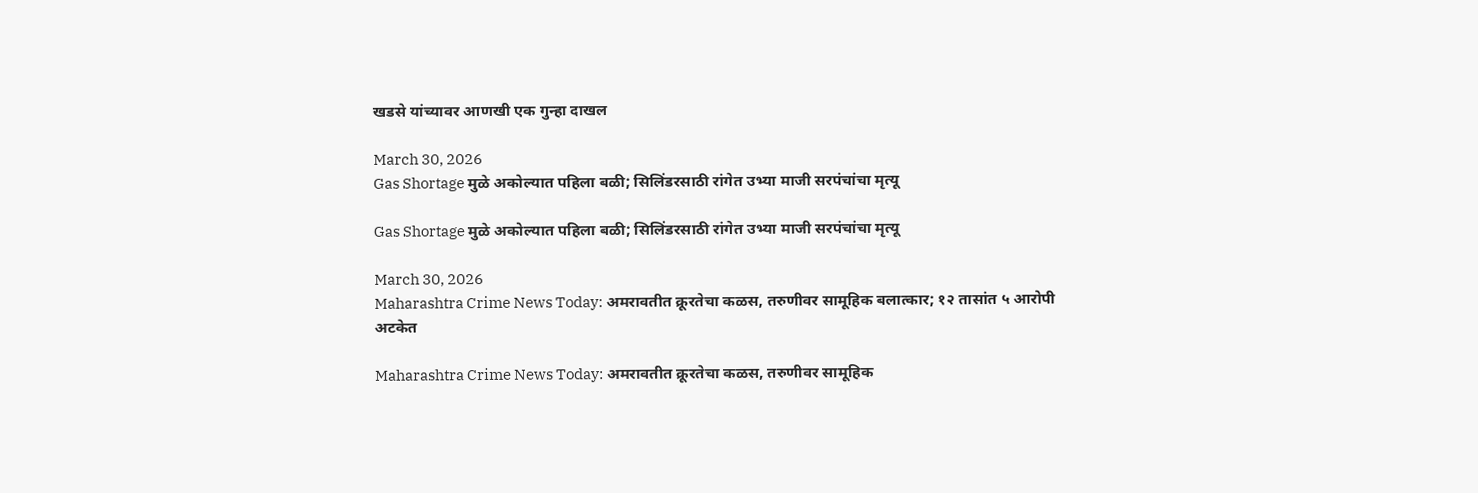खडसे यांच्यावर आणखी एक गुन्हा दाखल

March 30, 2026
Gas Shortage मुळे अकोल्यात पहिला बळी; सिलिंडरसाठी रांगेत उभ्या माजी सरपंचांचा मृत्यू

Gas Shortage मुळे अकोल्यात पहिला बळी; सिलिंडरसाठी रांगेत उभ्या माजी सरपंचांचा मृत्यू

March 30, 2026
Maharashtra Crime News Today: अमरावतीत क्रूरतेचा कळस, तरुणीवर सामूहिक बलात्कार; १२ तासांत ५ आरोपी अटकेत

Maharashtra Crime News Today: अमरावतीत क्रूरतेचा कळस, तरुणीवर सामूहिक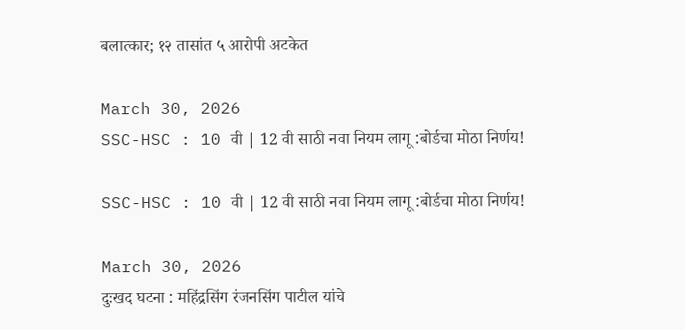बलात्कार; १२ तासांत ५ आरोपी अटकेत

March 30, 2026
SSC-HSC : 10 वी | 12 वी साठी नवा नियम लागू :बोर्डचा मोठा निर्णय!

SSC-HSC : 10 वी | 12 वी साठी नवा नियम लागू :बोर्डचा मोठा निर्णय!

March 30, 2026
दुःखद घटना : महिंद्रसिंग रंजनसिंग पाटील यांचे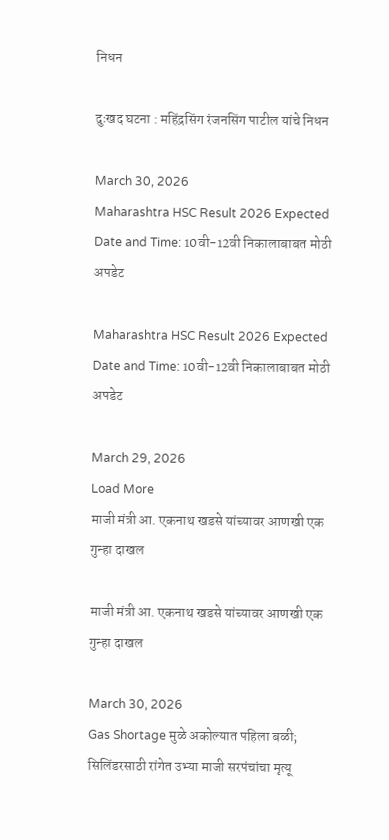निधन

दुःखद घटना : महिंद्रसिंग रंजनसिंग पाटील यांचे निधन

March 30, 2026
Maharashtra HSC Result 2026 Expected Date and Time: 10वी-12वी निकालाबाबत मोठी अपडेट

Maharashtra HSC Result 2026 Expected Date and Time: 10वी-12वी निकालाबाबत मोठी अपडेट

March 29, 2026
Load More
माजी मंत्री आ. एकनाथ खडसे यांच्यावर आणखी एक गुन्हा दाखल

माजी मंत्री आ. एकनाथ खडसे यांच्यावर आणखी एक गुन्हा दाखल

March 30, 2026
Gas Shortage मुळे अकोल्यात पहिला बळी; सिलिंडरसाठी रांगेत उभ्या माजी सरपंचांचा मृत्यू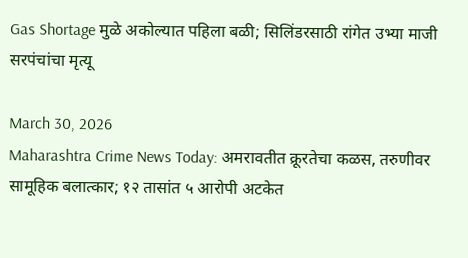Gas Shortage मुळे अकोल्यात पहिला बळी; सिलिंडरसाठी रांगेत उभ्या माजी सरपंचांचा मृत्यू

March 30, 2026
Maharashtra Crime News Today: अमरावतीत क्रूरतेचा कळस, तरुणीवर सामूहिक बलात्कार; १२ तासांत ५ आरोपी अटकेत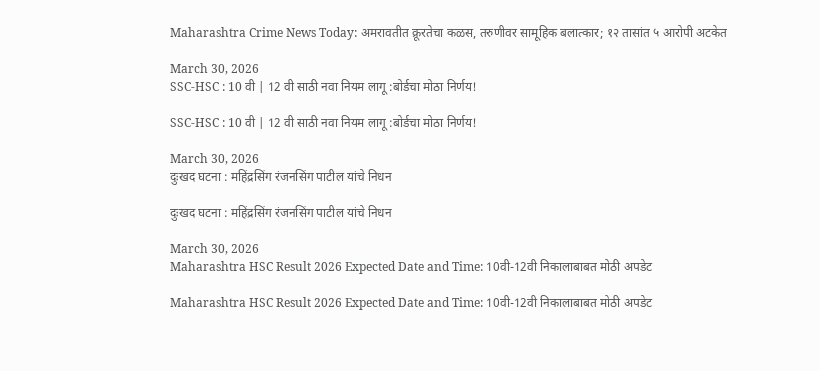Maharashtra Crime News Today: अमरावतीत क्रूरतेचा कळस, तरुणीवर सामूहिक बलात्कार; १२ तासांत ५ आरोपी अटकेत

March 30, 2026
SSC-HSC : 10 वी | 12 वी साठी नवा नियम लागू :बोर्डचा मोठा निर्णय!

SSC-HSC : 10 वी | 12 वी साठी नवा नियम लागू :बोर्डचा मोठा निर्णय!

March 30, 2026
दुःखद घटना : महिंद्रसिंग रंजनसिंग पाटील यांचे निधन

दुःखद घटना : महिंद्रसिंग रंजनसिंग पाटील यांचे निधन

March 30, 2026
Maharashtra HSC Result 2026 Expected Date and Time: 10वी-12वी निकालाबाबत मोठी अपडेट

Maharashtra HSC Result 2026 Expected Date and Time: 10वी-12वी निकालाबाबत मोठी अपडेट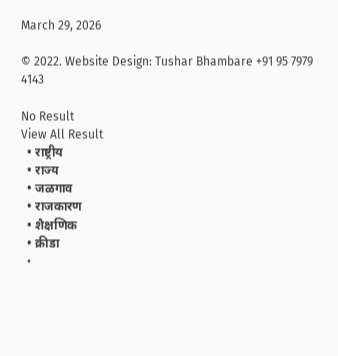March 29, 2026

© 2022. Website Design: Tushar Bhambare +91 95 7979 4143

No Result
View All Result
  • राष्ट्रीय
  • राज्य
  • जळगाव
  • राजकारण
  • शैक्षणिक
  • क्रीडा
  •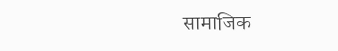सामाजिक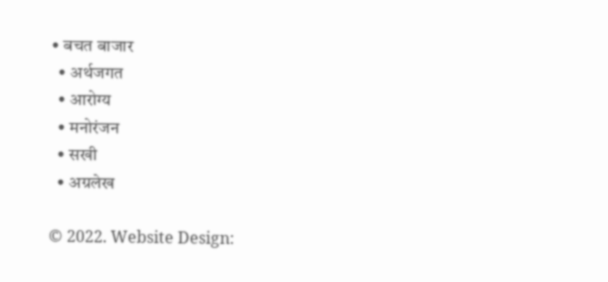• बचत बाजार
  • अर्थजगत
  • आरोग्य
  • मनोरंजन
  • सखी
  • अग्रलेख

© 2022. Website Design: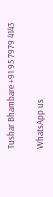Tushar Bhambare +91 95 7979 4143

WhatsApp us